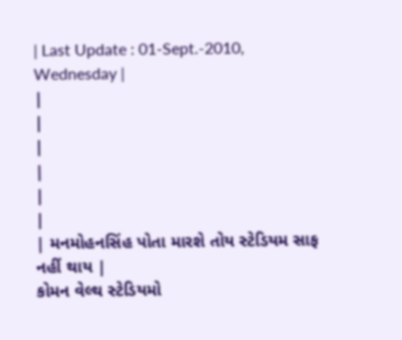| Last Update : 01-Sept.-2010, Wednesday |
|
|
|
|
|
|
| મનમોહનસિંહ પોતા મારશે તોય સ્ટેડિયમ સાફ નહીં થાય |
કોમન વેલ્થ સ્ટેડિયમો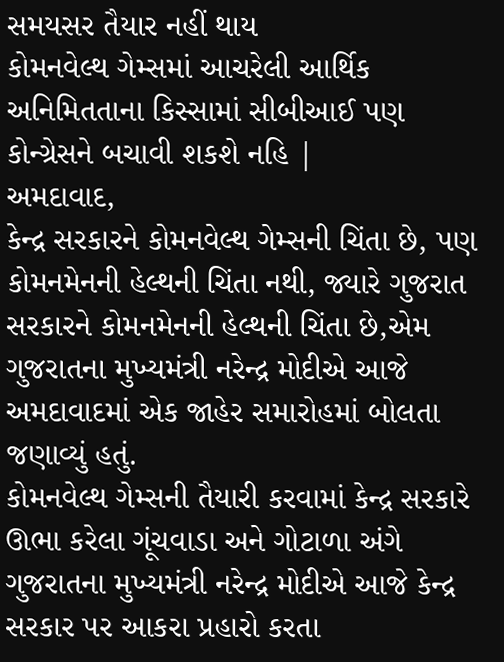સમયસર તૈયાર નહીં થાય
કોમનવેલ્થ ગેમ્સમાં આચરેલી આર્થિક અનિમિતતાના કિસ્સામાં સીબીઆઈ પણ કોન્ગ્રેસને બચાવી શકશે નહિ |
અમદાવાદ,
કેન્દ્ર સરકારને કોમનવેલ્થ ગેમ્સની ચિંતા છે, પણ કોમનમેનની હેલ્થની ચિંતા નથી, જ્યારે ગુજરાત સરકારને કોમનમેનની હેલ્થની ચિંતા છે,એમ ગુજરાતના મુખ્યમંત્રી નરેન્દ્ર મોદીએ આજે અમદાવાદમાં એક જાહેર સમારોહમાં બોલતા જણાવ્યું હતું.
કોમનવેલ્થ ગેમ્સની તૈયારી કરવામાં કેન્દ્ર સરકારે ઊભા કરેલા ગૂંચવાડા અને ગોટાળા અંગે ગુજરાતના મુખ્યમંત્રી નરેન્દ્ર મોદીએ આજે કેન્દ્ર સરકાર પર આકરા પ્રહારો કરતા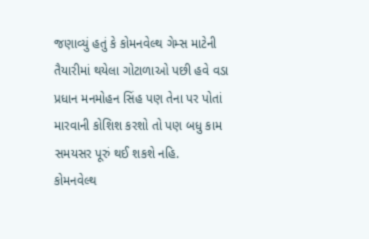જણાવ્યું હતું કે કોમનવેલ્થ ગેમ્સ માટેની તૈયારીમાં થયેલા ગોટાળાઓ પછી હવે વડા પ્રધાન મનમોહન સિંહ પણ તેના પર પોતાં મારવાની કોશિશ કરશો તો પણ બધુ કામ સમયસર પૂરું થઈ શકશે નહિ.
કોમનવેલ્થ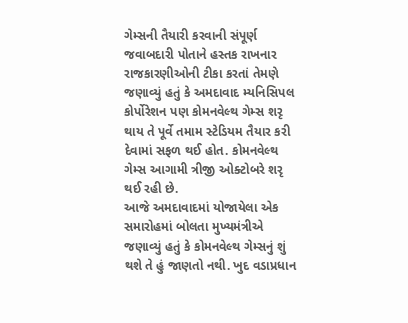ગેમ્સની તૈયારી કરવાની સંપૂર્ણ જવાબદારી પોતાને હસ્તક રાખનાર રાજકારણીઓની ટીકા કરતાં તેમણે જણાવ્યું હતું કે અમદાવાદ મ્યનિસિપલ કોર્પોરેશન પણ કોમનવેલ્થ ગેમ્સ શરૃ થાય તે પૂર્વે તમામ સ્ટેડિયમ તૈયાર કરી દેવામાં સફળ થઈ હોત. કોમનવેલ્થ ગેમ્સ આગામી ત્રીજી ઓક્ટોબરે શરૃ થઈ રહી છે.
આજે અમદાવાદમાં યોજાયેલા એક સમારોહમાં બોલતા મુખ્યમંત્રીએ જણાવ્યું હતું કે કોમનવેલ્થ ગેમ્સનું શું થશે તે હું જાણતો નથી. ખુદ વડાપ્રધાન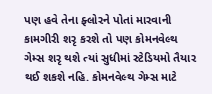પણ હવે તેના ફ્લોરને પોતાં મારવાની કામગીરી શરૃ કરશે તો પણ કોમનવેલ્થ ગેમ્સ શરૃ થશે ત્યાં સુધીમાં સ્ટેડિયમો તૈયાર થઈ શકશે નહિ. કોમનવેલ્થ ગેમ્સ માટે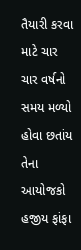તૈયારી કરવા માટે ચાર ચાર વર્ષનો સમય મળ્યો હોવા છતાંય તેના આયોજકો હજીય ફાંફા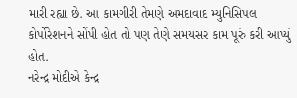મારી રહ્યા છે. આ કામગીરી તેમણે અમદાવાદ મ્યુનિસિપલ કોર્પોરેશનને સોંપી હોત તો પણ તેણે સમયસર કામ પૂરું કરી આપ્યું હોત.
નરેન્દ્ર મોદીએ કેન્દ્ર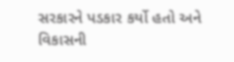સરકારને પડકાર કર્યો હતો અને વિકાસની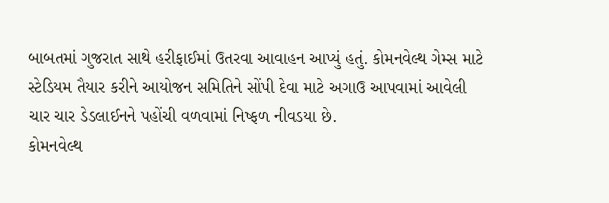બાબતમાં ગુજરાત સાથે હરીફાઈમાં ઉતરવા આવાહન આપ્યું હતું. કોમનવેલ્થ ગેમ્સ માટે સ્ટેડિયમ તૈયાર કરીને આયોજન સમિતિને સોંપી દેવા માટે અગાઉ આપવામાં આવેલી ચાર ચાર ડેડલાઈનને પહોંચી વળવામાં નિષ્ફળ નીવડયા છે.
કોમનવેલ્થ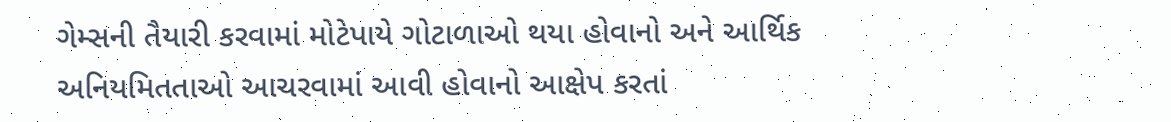ગેમ્સની તૈયારી કરવામાં મોટેપાયે ગોટાળાઓ થયા હોવાનો અને આર્થિક અનિયમિતતાઓ આચરવામાં આવી હોવાનો આક્ષેપ કરતાં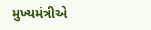મુખ્યમંત્રીએ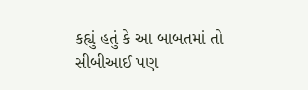કહ્યું હતું કે આ બાબતમાં તો સીબીઆઈ પણ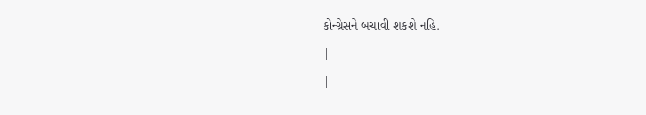કોન્ગ્રેસને બચાવી શકશે નહિ.
|
|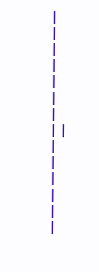|
|
|
|
|
|
|
| |
|
|
|
|
|
|